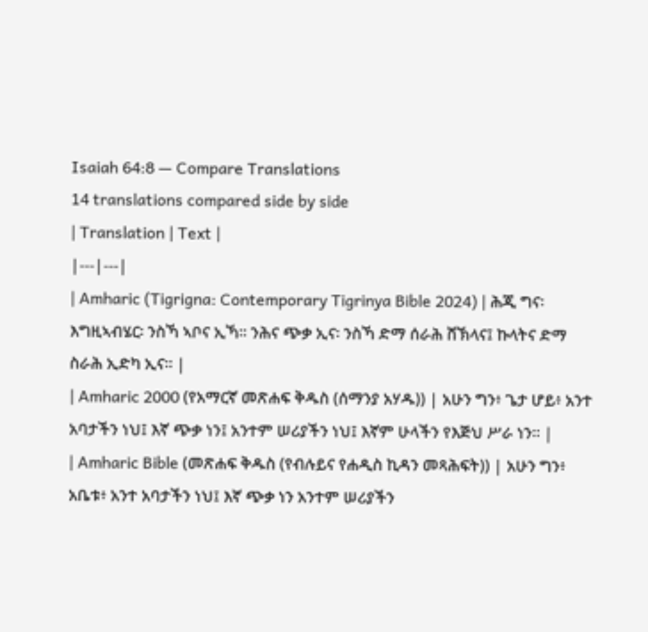Isaiah 64:8 — Compare Translations
14 translations compared side by side
| Translation | Text |
|---|---|
| Amharic (Tigrigna: Contemporary Tigrinya Bible 2024) | ሕጂ ግና፡ እግዚኣብሄር፡ ንስኻ ኣቦና ኢኻ። ንሕና ጭቃ ኢና፡ ንስኻ ድማ ሰራሕ ሸኽላና፤ ኩላትና ድማ ስራሕ ኢድካ ኢና። |
| Amharic 2000 (የአማርኛ መጽሐፍ ቅዱስ (ሰማንያ አሃዱ)) | አሁን ግን፥ ጌታ ሆይ፥ አንተ አባታችን ነህ፤ እኛ ጭቃ ነን፤ አንተም ሠሪያችን ነህ፤ እኛም ሁላችን የእጅህ ሥራ ነን። |
| Amharic Bible (መጽሐፍ ቅዱስ (የብሉይና የሐዲስ ኪዳን መጻሕፍት)) | አሁን ግን፥ አቤቱ፥ አንተ አባታችን ነህ፤ እኛ ጭቃ ነን አንተም ሠሪያችን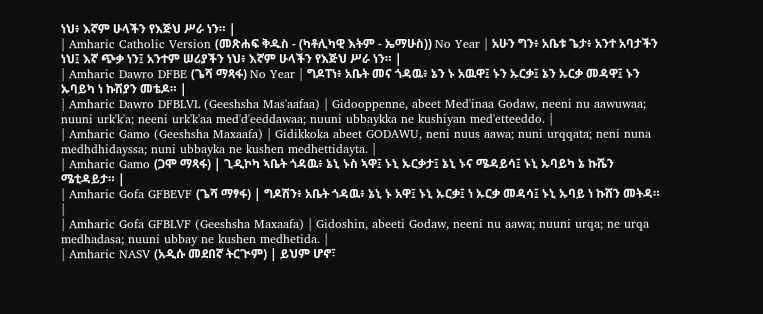ነህ፥ እኛም ሁላችን የእጅህ ሥራ ነን። |
| Amharic Catholic Version (መጽሐፍ ቅዱስ - (ካቶሊካዊ እትም - ኤማሁስ)) No Year | አሁን ግን፥ አቤቱ ጌታ፥ አንተ አባታችን ነህ፤ እኛ ጭቃ ነን፤ አንተም ሠሪያችን ነህ፥ እኛም ሁላችን የእጅህ ሥራ ነን። |
| Amharic Dawro DFBE (ጌሻ ማጻፋ) No Year | ግዶፐነ፥ አቤት መና ጎዳዉ፥ ኔን ኑ አዉዋ፤ ኑን ኡርቃ፤ ኔን ኡርቃ መዳዋ፤ ኑን ኡባይካ ነ ኩሽያን መቴዶ። |
| Amharic Dawro DFBLVL (Geeshsha Mas'aafaa) | Gidooppenne, abeet Med'inaa Godaw, neeni nu aawuwaa; nuuni urk'k'a; neeni urk'k'aa med'd'eeddawaa; nuuni ubbaykka ne kushiyan med'etteeddo. |
| Amharic Gamo (Geeshsha Maxaafa) | Gidikkoka abeet GODAWU, neni nuus aawa; nuni urqqata; neni nuna medhdhidayssa; nuni ubbayka ne kushen medhettidayta. |
| Amharic Gamo (ጋሞ ማጻፋ) | ጊዲኮካ ኣቤት ጎዳዉ፥ ኔኒ ኑስ ኣዋ፤ ኑኒ ኡርቃታ፤ ኔኒ ኑና ሜዳይሳ፤ ኑኒ ኡባይካ ኔ ኩሼን ሜቲዳይታ። |
| Amharic Gofa GFBEVF (ጌሻ ማፃፋ) | ግዶሽን፥ አቤት ጎዳዉ፥ ኔኒ ኑ አዋ፤ ኑኒ ኡርቃ፤ ነ ኡርቃ መዳሳ፤ ኑኒ ኡባይ ነ ኩሸን መትዳ። |
| Amharic Gofa GFBLVF (Geeshsha Maxaafa) | Gidoshin, abeeti Godaw, neeni nu aawa; nuuni urqa; ne urqa medhadasa; nuuni ubbay ne kushen medhetida. |
| Amharic NASV (አዲሱ መደበኛ ትርጒም) | ይህም ሆኖ፣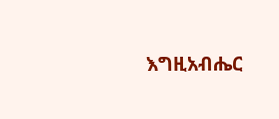እግዚአብሔር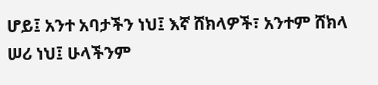ሆይ፤ አንተ አባታችን ነህ፤ እኛ ሸክላዎች፣ አንተም ሸክላ ሠሪ ነህ፤ ሁላችንም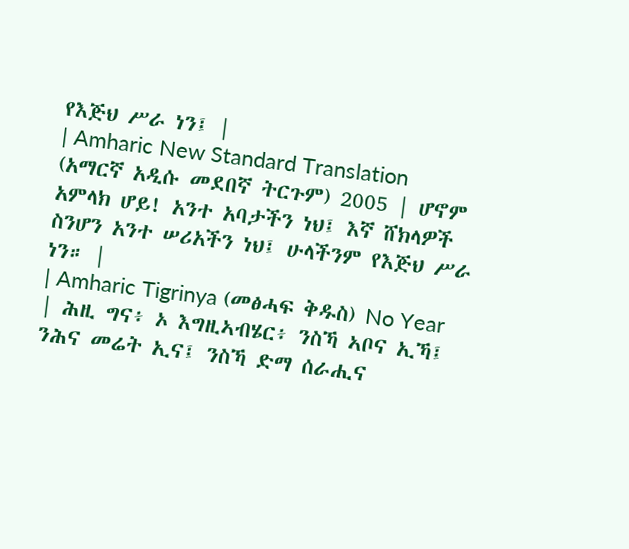የእጅህ ሥራ ነን፤ |
| Amharic New Standard Translation (አማርኛ አዲሱ መደበኛ ትርጉም) 2005 | ሆኖም አምላክ ሆይ! አንተ አባታችን ነህ፤ እኛ ሸክላዎች ስንሆን አንተ ሠሪአችን ነህ፤ ሁላችንም የእጅህ ሥራ ነን። |
| Amharic Tigrinya (መፅሓፍ ቅዱስ) No Year | ሕዚ ግና፥ ኦ እግዚኣብሄር፥ ንስኻ ኣቦና ኢኻ፤ ንሕና መሬት ኢና፤ ንስኻ ድማ ሰራሒና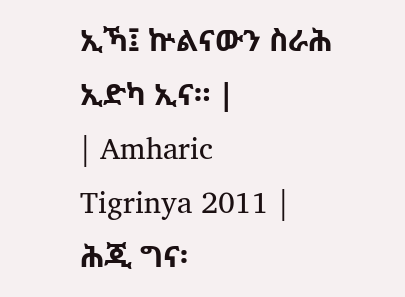ኢኻ፤ ኵልናውን ስራሕ ኢድካ ኢና። |
| Amharic Tigrinya 2011 | ሕጂ ግና፡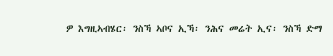ዎ እግዚኣብሄር፡ ንስኻ ኣቦና ኢኻ፡ ንሕና መሬት ኢና፡ ንስኻ ድማ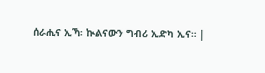ሰራሒና ኢኻ፡ ኲልናውን ግብሪ ኢድካ ኢና። |